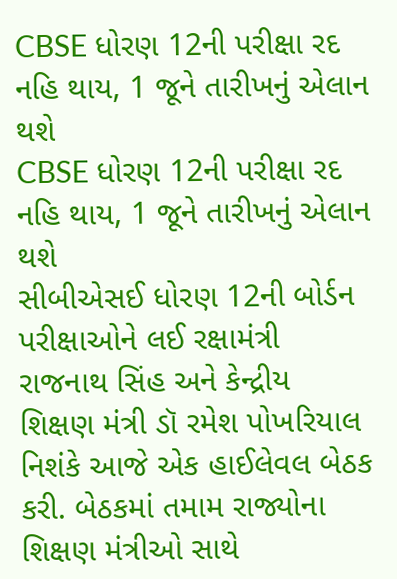CBSE ધોરણ 12ની પરીક્ષા રદ નહિ થાય, 1 જૂને તારીખનું એલાન થશે
CBSE ધોરણ 12ની પરીક્ષા રદ નહિ થાય, 1 જૂને તારીખનું એલાન થશે
સીબીએસઈ ધોરણ 12ની બોર્ડન પરીક્ષાઓને લઈ રક્ષામંત્રી રાજનાથ સિંહ અને કેન્દ્રીય શિક્ષણ મંત્રી ડૉ રમેશ પોખરિયાલ નિશંકે આજે એક હાઈલેવલ બેઠક કરી. બેઠકમાં તમામ રાજ્યોના શિક્ષણ મંત્રીઓ સાથે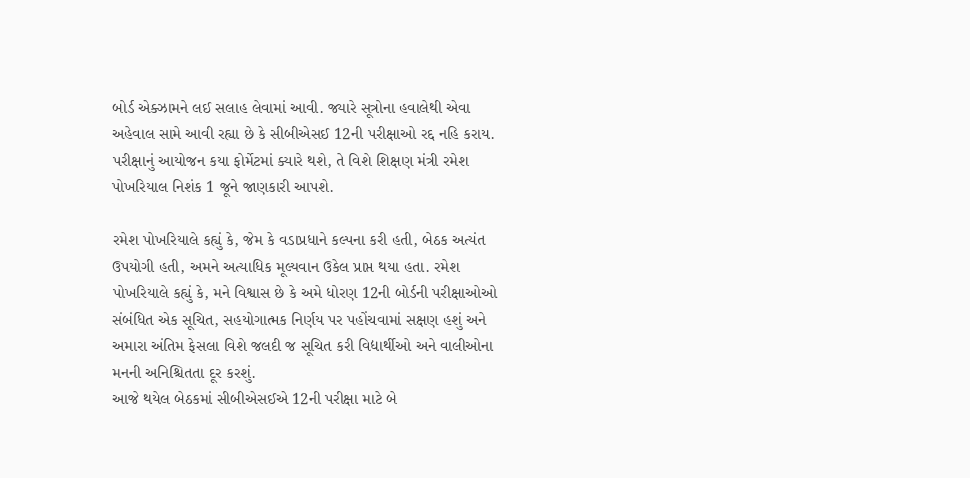બોર્ડ એક્ઝામને લઈ સલાહ લેવામાં આવી. જ્યારે સૂત્રોના હવાલેથી એવા અહેવાલ સામે આવી રહ્યા છે કે સીબીએસઈ 12ની પરીક્ષાઓ રદ્દ નહિ કરાય. પરીક્ષાનું આયોજન કયા ફોર્મેટમાં ક્યારે થશે, તે વિશે શિક્ષણ મંત્રી રમેશ પોખરિયાલ નિશંક 1 જૂને જાણકારી આપશે.

રમેશ પોખરિયાલે કહ્યું કે, જેમ કે વડાપ્રધાને કલ્પના કરી હતી, બેઠક અત્યંત ઉપયોગી હતી, અમને અત્યાધિક મૂલ્યવાન ઉકેલ પ્રાપ્ત થયા હતા. રમેશ પોખરિયાલે કહ્યું કે, મને વિશ્વાસ છે કે અમે ધોરણ 12ની બોર્ડની પરીક્ષાઓઓ સંબંધિત એક સૂચિત, સહયોગાત્મક નિર્ણય પર પહોંચવામાં સક્ષણ હશું અને અમારા અંતિમ ફેસલા વિશે જલદી જ સૂચિત કરી વિદ્યાર્થીઓ અને વાલીઓના મનની અનિશ્ચિતતા દૂર કરશું.
આજે થયેલ બેઠકમાં સીબીએસઈએ 12ની પરીક્ષા માટે બે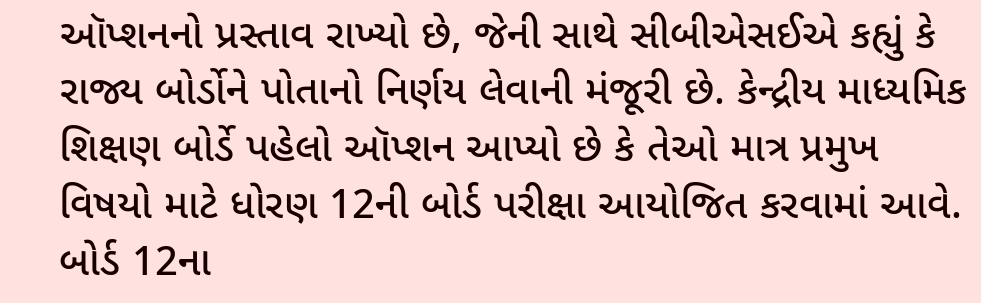ઑપ્શનનો પ્રસ્તાવ રાખ્યો છે, જેની સાથે સીબીએસઈએ કહ્યું કે રાજ્ય બોર્ડોને પોતાનો નિર્ણય લેવાની મંજૂરી છે. કેન્દ્રીય માધ્યમિક શિક્ષણ બોર્ડે પહેલો ઑપ્શન આપ્યો છે કે તેઓ માત્ર પ્રમુખ વિષયો માટે ધોરણ 12ની બોર્ડ પરીક્ષા આયોજિત કરવામાં આવે. બોર્ડ 12ના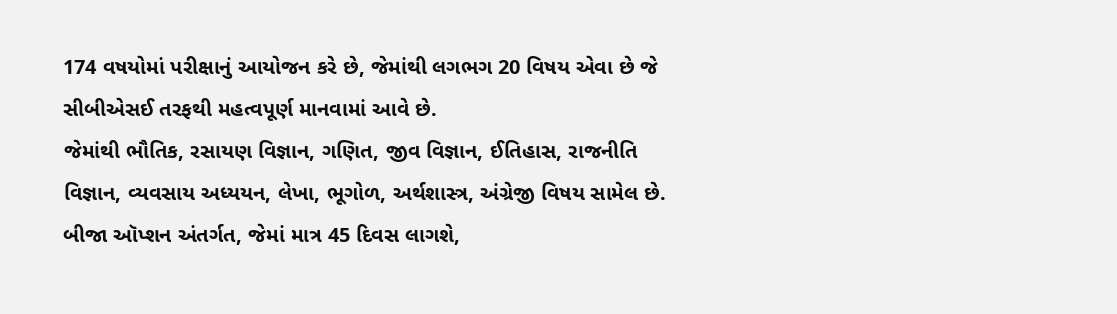174 વષયોમાં પરીક્ષાનું આયોજન કરે છે, જેમાંથી લગભગ 20 વિષય એવા છે જે સીબીએસઈ તરફથી મહત્વપૂર્ણ માનવામાં આવે છે.
જેમાંથી ભૌતિક, રસાયણ વિજ્ઞાન, ગણિત, જીવ વિજ્ઞાન, ઈતિહાસ, રાજનીતિ વિજ્ઞાન, વ્યવસાય અધ્યયન, લેખા, ભૂગોળ, અર્થશાસ્ત્ર, અંગ્રેજી વિષય સામેલ છે. બીજા ઑપ્શન અંતર્ગત, જેમાં માત્ર 45 દિવસ લાગશે,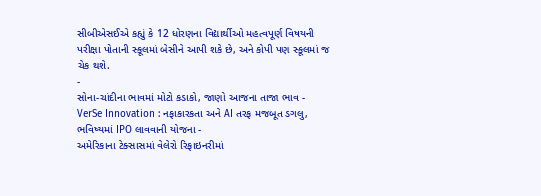સીબીએસઈએ કહ્યું કે 12 ધોરણના વિદ્યાર્થીઓ મહત્વપૂર્ણ વિષયની પરીક્ષા પોતાની સ્કૂલમાં બેસીને આપી શકે છે, અને કોપી પણ સ્કૂલમાં જ ચેક થશે.
-
સોના-ચાંદીના ભાવમાં મોટો કડાકો, જાણો આજના તાજા ભાવ -
VerSe Innovation : નફાકારકતા અને AI તરફ મજબૂત ડગલુ, ભવિષ્યમાં IPO લાવવાની યોજના -
અમેરિકાના ટેક્સાસમાં વેલેરો રિફાઇનરીમાં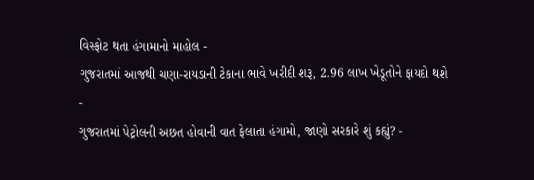વિસ્ફોટ થતા હંગામાનો માહોલ -
ગુજરાતમાં આજથી ચણા-રાયડાની ટેકાના ભાવે ખરીદી શરૂ, 2.96 લાખ ખેડૂતોને ફાયદો થશે -
ગુજરાતમાં પેટ્રોલની અછત હોવાની વાત ફેલાતા હંગામો, જાણો સરકારે શું કહ્યું? -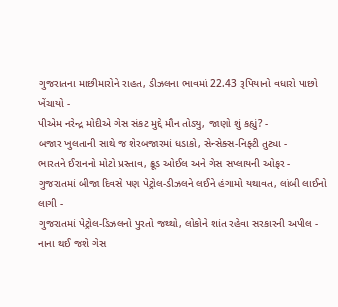ગુજરાતના માછીમારોને રાહત, ડીઝલના ભાવમાં 22.43 રૂપિયાનો વધારો પાછો ખેંચાયો -
પીએમ નરેન્દ્ર મોદીએ ગેસ સંકટ મુદ્દે મૌન તોડ્યુ, જાણો શું કહ્યું? -
બજાર ખુલતાની સાથે જ શેરબજારમાં ધડાકો, સેન્સેક્સ-નિફ્ટી તુટ્યા -
ભારતને ઈરાનનો મોટો પ્રસ્તાવ, ક્રૂડ ઓઈલ અને ગેસ સપ્લાયની ઓફર -
ગુજરાતમાં બીજા દિવસે પણ પેટ્રોલ-ડીઝલને લઈને હંગામો યથાવત, લાંબી લાઈનો લાગી -
ગુજરાતમાં પેટ્રોલ-ડિઝલનો પુરતો જથ્થો, લોકોને શાંત રહેવા સરકારની અપીલ -
નાના થઈ જશે ગેસ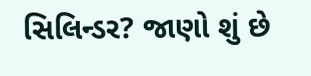સિલિન્ડર? જાણો શું છે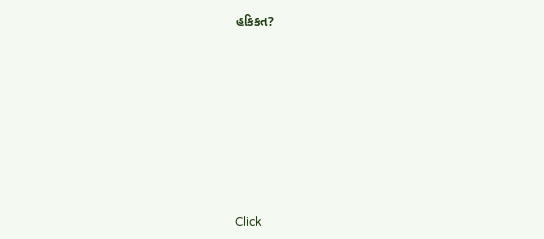હકિકત?









Click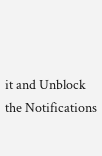it and Unblock the Notifications